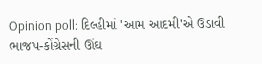Opinion poll: દિલ્હીમાં 'આમ આદમી'એ ઉડાવી ભાજપ-કોંગ્રેસની ઊંઘ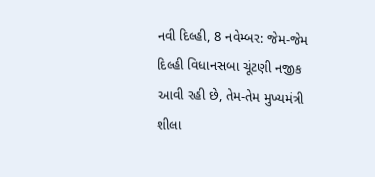નવી દિલ્હી, 8 નવેમ્બર: જેમ-જેમ દિલ્હી વિધાનસબા ચૂંટણી નજીક આવી રહી છે, તેમ-તેમ મુખ્યમંત્રી શીલા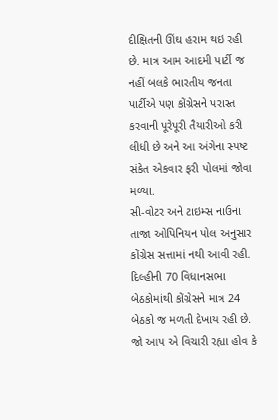દીક્ષિતની ઊંઘ હરામ થઇ રહી છે. માત્ર આમ આદમી પાર્ટી જ નહીં બલકે ભારતીય જનતા પાર્ટીએ પણ કોંગ્રેસને પરાસ્ત કરવાની પૂરેપૂરી તૈયારીઓ કરી લીધી છે અને આ અંગેના સ્પષ્ટ સંકેત એકવાર ફરી પોલમાં જોવા મળ્યા.
સી-વોટર અને ટાઇમ્સ નાઉના તાજા ઓપિનિયન પોલ અનુસાર કોંગ્રેસ સત્તામાં નથી આવી રહી. દિલ્હીની 70 વિધાનસભા બેઠકોમાંથી કોંગ્રેસને માત્ર 24 બેઠકો જ મળતી દેખાય રહી છે. જો આપ એ વિચારી રહ્યા હોવ કે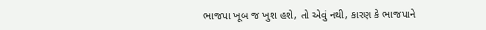ભાજપા ખૂબ જ ખુશ હશે, તો એવું નથી, કારણ કે ભાજપાને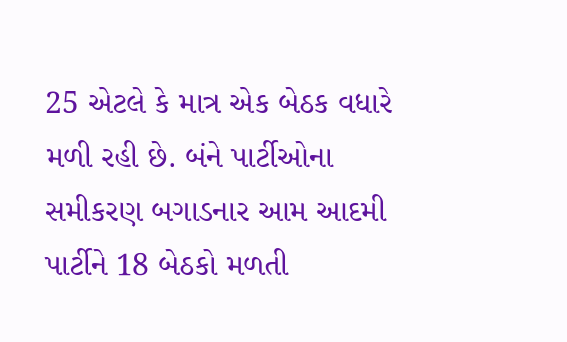25 એટલે કે માત્ર એક બેઠક વધારે મળી રહી છે. બંને પાર્ટીઓના સમીકરણ બગાડનાર આમ આદમી પાર્ટીને 18 બેઠકો મળતી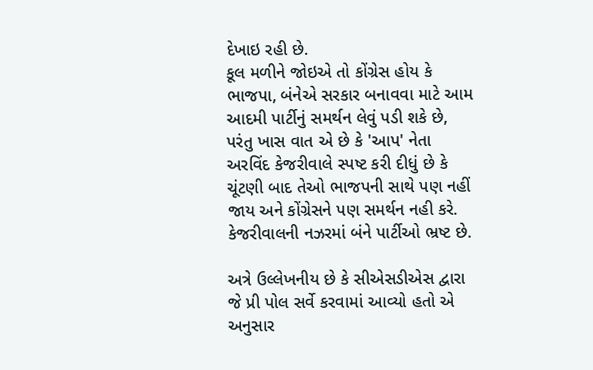દેખાઇ રહી છે.
કૂલ મળીને જોઇએ તો કોંગ્રેસ હોય કે ભાજપા, બંનેએ સરકાર બનાવવા માટે આમ આદમી પાર્ટીનું સમર્થન લેવું પડી શકે છે, પરંતુ ખાસ વાત એ છે કે 'આપ' નેતા અરવિંદ કેજરીવાલે સ્પષ્ટ કરી દીધું છે કે ચૂંટણી બાદ તેઓ ભાજપની સાથે પણ નહીં જાય અને કોંગ્રેસને પણ સમર્થન નહી કરે. કેજરીવાલની નઝરમાં બંને પાર્ટીઓ ભ્રષ્ટ છે.

અત્રે ઉલ્લેખનીય છે કે સીએસડીએસ દ્વારા જે પ્રી પોલ સર્વે કરવામાં આવ્યો હતો એ અનુસાર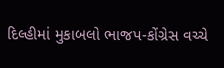દિલ્હીમાં મુકાબલો ભાજપ-કોંગ્રેસ વચ્ચે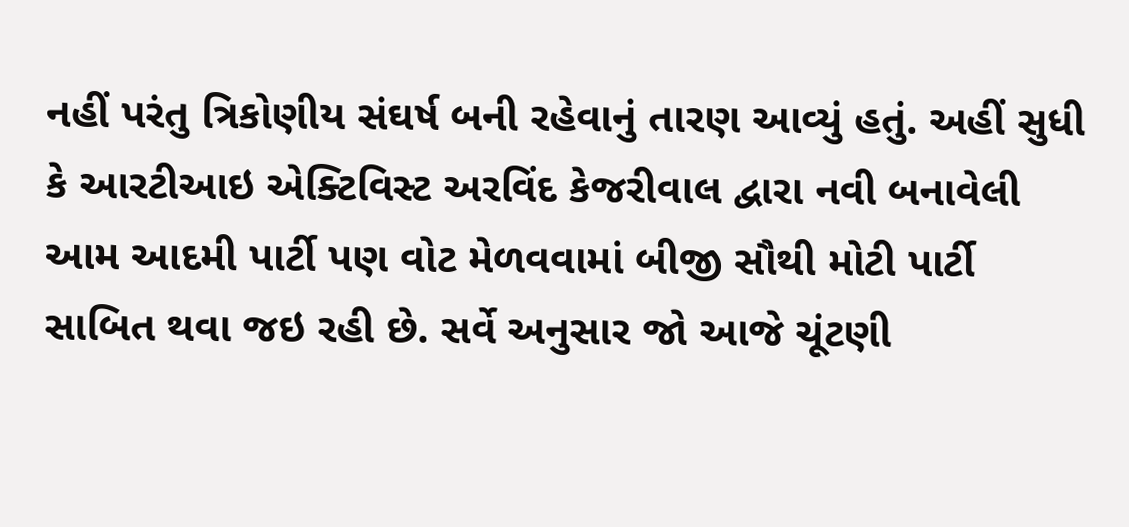નહીં પરંતુ ત્રિકોણીય સંઘર્ષ બની રહેવાનું તારણ આવ્યું હતું. અહીં સુધી કે આરટીઆઇ એક્ટિવિસ્ટ અરવિંદ કેજરીવાલ દ્વારા નવી બનાવેલી આમ આદમી પાર્ટી પણ વોટ મેળવવામાં બીજી સૌથી મોટી પાર્ટી સાબિત થવા જઇ રહી છે. સર્વે અનુસાર જો આજે ચૂંટણી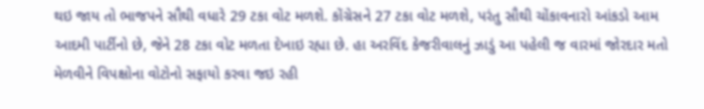થઇ જાય તો ભાજપને સૌથી વધારે 29 ટકા વોટ મળશે. કોંગ્રેસને 27 ટકા વોટ મળશે, પરંતુ સૌથી ચોંકાવનારો આંકડો આમ આદમી પાર્ટીનો છે, જેને 28 ટકા વોટ મળતા દેખાઇ રહ્યા છે. હા અરવિંદ કેજરીવાલનું ઝાડું આ પહેલી જ વારમાં જોરદાર મતો મેળવીને વિપક્ષોના વોટોનો સફાયો કરવા જઇ રહી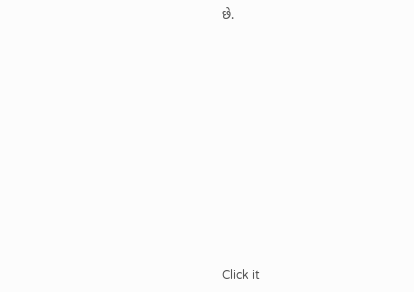છે.












Click it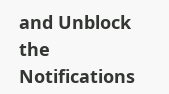and Unblock the Notifications